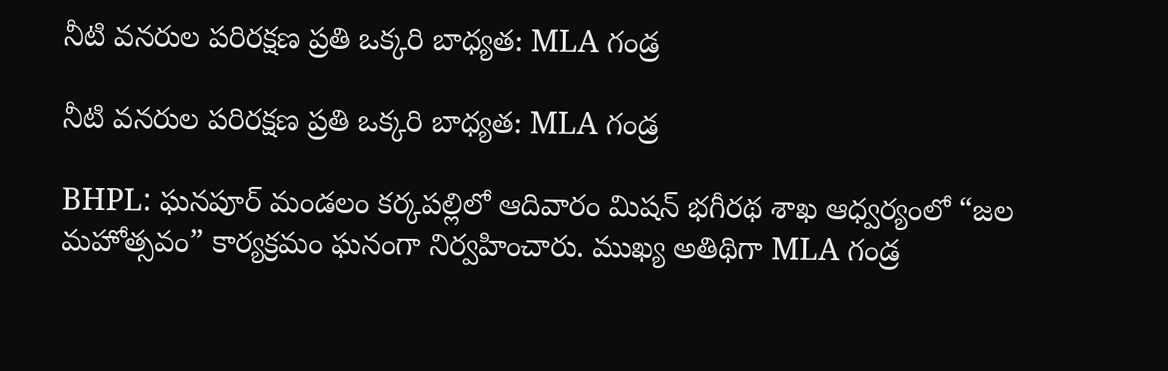నీటి వనరుల పరిరక్షణ ప్రతి ఒక్కరి బాధ్యత: MLA గండ్ర

నీటి వనరుల పరిరక్షణ ప్రతి ఒక్కరి బాధ్యత: MLA గండ్ర

BHPL: ఘనపూర్ మండలం కర్కపల్లిలో ఆదివారం మిషన్ భగీరథ శాఖ ఆధ్వర్యంలో “జల మహోత్సవం” కార్యక్రమం ఘనంగా నిర్వహించారు. ముఖ్య అతిథిగా MLA గండ్ర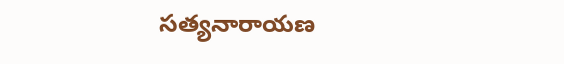సత్యనారాయణ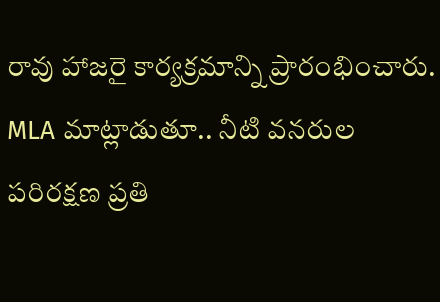రావు హాజరై కార్యక్రమాన్ని ప్రారంభించారు. MLA మాట్లాడుతూ.. నీటి వనరుల పరిరక్షణ ప్రతి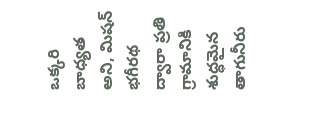ఒక్కరి బాధ్యత అని, మిషన్ భగీరథ ద్వారా ప్రతి గ్రామానికి శుద్ధమైన తాగునీరు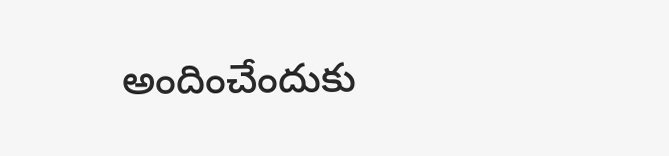అందించేందుకు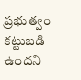ప్రభుత్వం కట్టుబడి ఉందని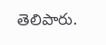తెలిపారు.